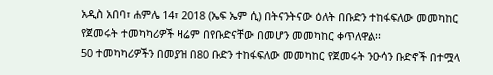አዲስ አበባ፣ ሐምሌ 14፣ 2018 (ኤፍ ኤም ሲ) በትናንትናው ዕለት በቡድን ተከፋፍለው መመካከር የጀመሩት ተመካካሪዎች ዛሬም በየቡድናቸው በመሆን መመካከር ቀጥለዋል፡፡
50 ተመካካሪዎችን በመያዝ በ80 ቡድን ተከፋፍለው መመካከር የጀመሩት ንዑሳን ቡድኖች በተሟላ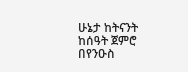ሁኔታ ከትናንት ከሰዓት ጀምሮ በየንዑስ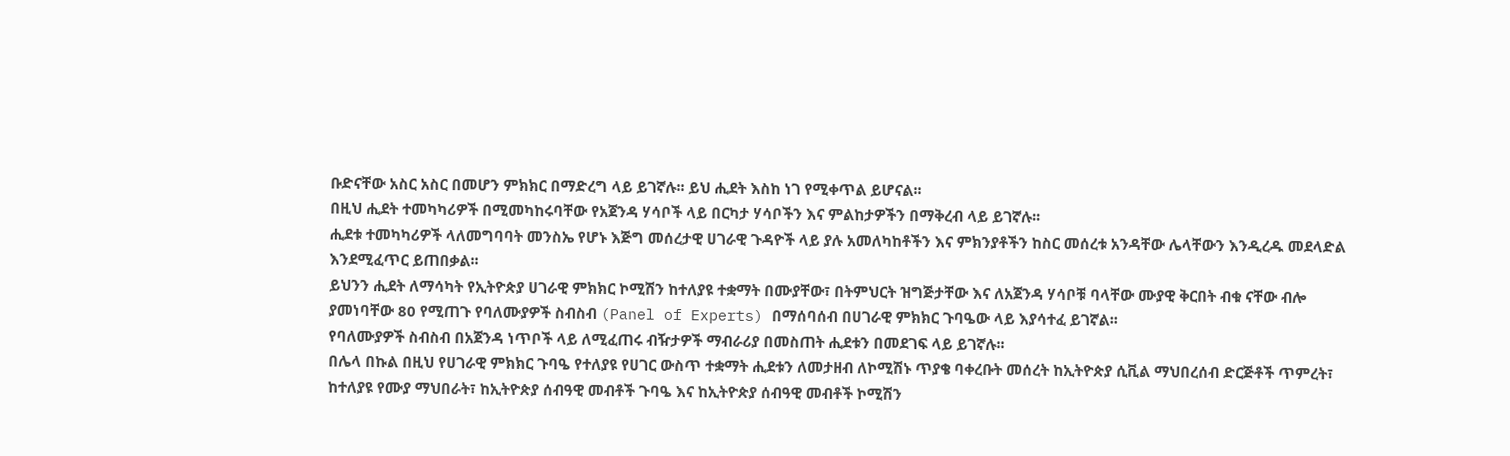ቡድናቸው አስር አስር በመሆን ምክክር በማድረግ ላይ ይገኛሉ፡፡ ይህ ሒደት እስከ ነገ የሚቀጥል ይሆናል፡፡
በዚህ ሒደት ተመካካሪዎች በሚመካከሩባቸው የአጀንዳ ሃሳቦች ላይ በርካታ ሃሳቦችን እና ምልከታዎችን በማቅረብ ላይ ይገኛሉ፡፡
ሒደቱ ተመካካሪዎች ላለመግባባት መንስኤ የሆኑ እጅግ መሰረታዊ ሀገራዊ ጉዳዮች ላይ ያሉ አመለካከቶችን እና ምክንያቶችን ከስር መሰረቱ አንዳቸው ሌላቸውን እንዲረዱ መደላድል እንደሚፈጥር ይጠበቃል፡፡
ይህንን ሒደት ለማሳካት የኢትዮጵያ ሀገራዊ ምክክር ኮሚሽን ከተለያዩ ተቋማት በሙያቸው፣ በትምህርት ዝግጅታቸው እና ለአጀንዳ ሃሳቦቹ ባላቸው ሙያዊ ቅርበት ብቁ ናቸው ብሎ ያመነባቸው 80 የሚጠጉ የባለሙያዎች ስብስብ (Panel of Experts) በማሰባሰብ በሀገራዊ ምክክር ጉባዔው ላይ እያሳተፈ ይገኛል፡፡
የባለሙያዎች ስብስብ በአጀንዳ ነጥቦች ላይ ለሚፈጠሩ ብዥታዎች ማብራሪያ በመስጠት ሒደቱን በመደገፍ ላይ ይገኛሉ፡፡
በሌላ በኩል በዚህ የሀገራዊ ምክክር ጉባዔ የተለያዩ የሀገር ውስጥ ተቋማት ሒደቱን ለመታዘብ ለኮሚሽኑ ጥያቄ ባቀረቡት መሰረት ከኢትዮጵያ ሲቪል ማህበረሰብ ድርጅቶች ጥምረት፣ ከተለያዩ የሙያ ማህበራት፣ ከኢትዮጵያ ሰብዓዊ መብቶች ጉባዔ እና ከኢትዮጵያ ሰብዓዊ መብቶች ኮሚሽን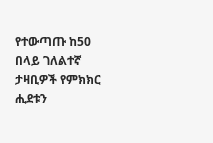የተውጣጡ ከ50 በላይ ገለልተኛ ታዛቢዎች የምክክር ሒደቱን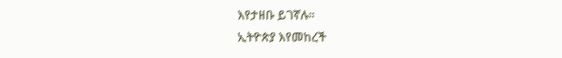እየታዘቡ ይገኛሉ፡፡
ኢትዮጵያ እየመከረች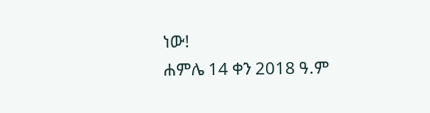ነው!
ሐምሌ 14 ቀን 2018 ዓ.ም